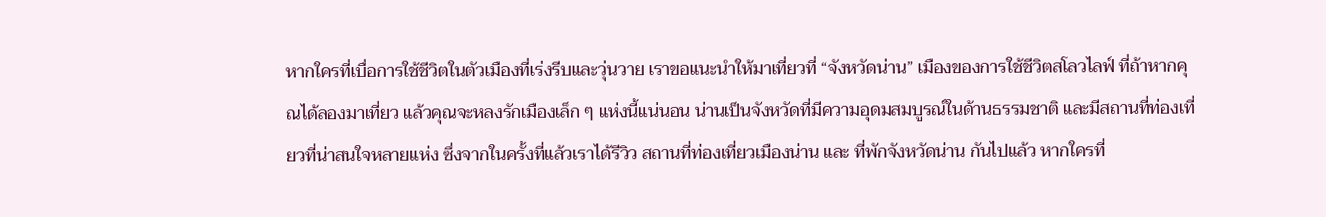หากใครที่เบื่อการใช้ชีวิตในตัวเมืองที่เร่งรีบและวุ่นวาย เราขอแนะนำให้มาเที่ยวที่ “จังหวัดน่าน” เมืองของการใช้ชีวิตสโลวไลฟ์ ที่ถ้าหากคุณได้ลองมาเที่ยว แล้วคุณจะหลงรักเมืองเล็ก ๆ แห่งนี้แน่นอน น่านเป็นจังหวัดที่มีความอุดมสมบูรณ์ในด้านธรรมชาติ และมีสถานที่ท่องเที่ยวที่น่าสนใจหลายแห่ง ซึ่งจากในครั้งที่แล้วเราได้รีวิว สถานที่ท่องเที่ยวเมืองน่าน และ ที่พักจังหวัดน่าน กันไปแล้ว หากใครที่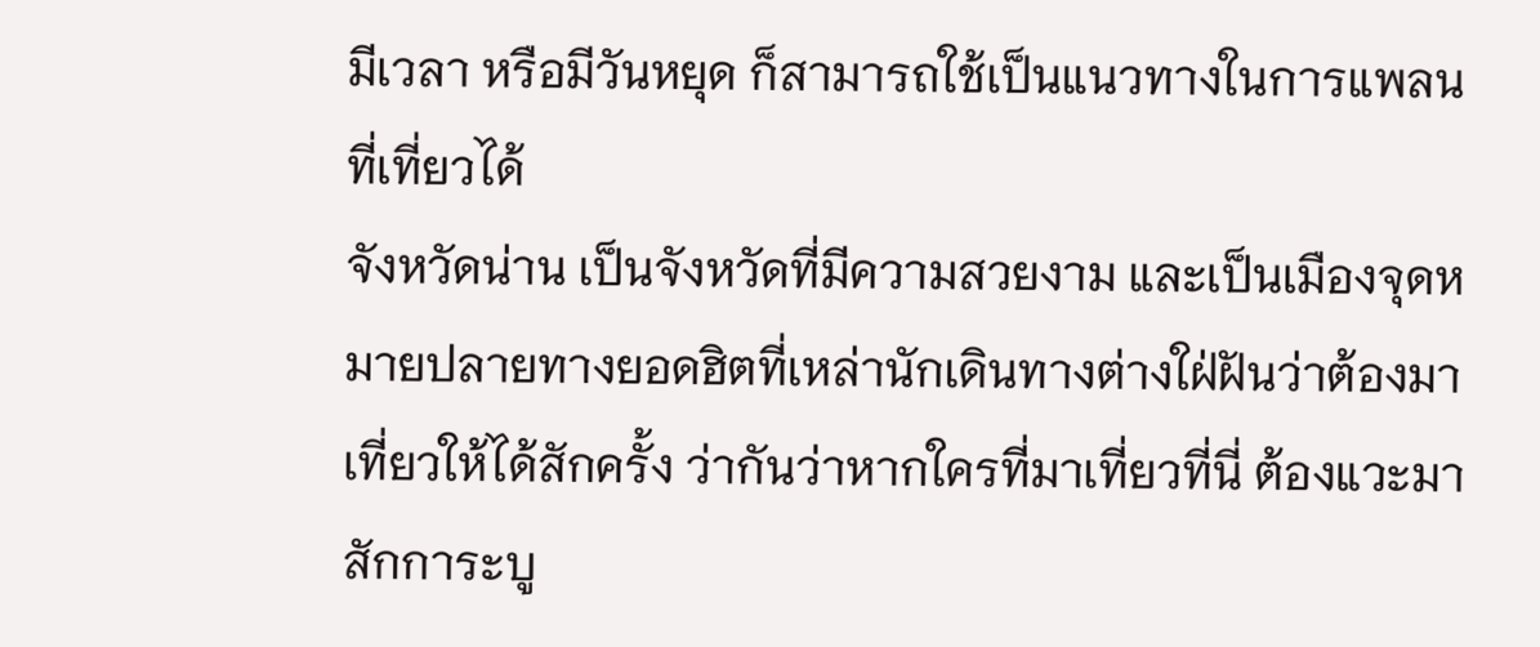มีเวลา หรือมีวันหยุด ก็สามารถใช้เป็นแนวทางในการแพลนที่เที่ยวได้
จังหวัดน่าน เป็นจังหวัดที่มีความสวยงาม และเป็นเมืองจุดหมายปลายทางยอดฮิตที่เหล่านักเดินทางต่างใฝ่ฝันว่าต้องมาเที่ยวให้ได้สักครั้ง ว่ากันว่าหากใครที่มาเที่ยวที่นี่ ต้องแวะมาสักการะบู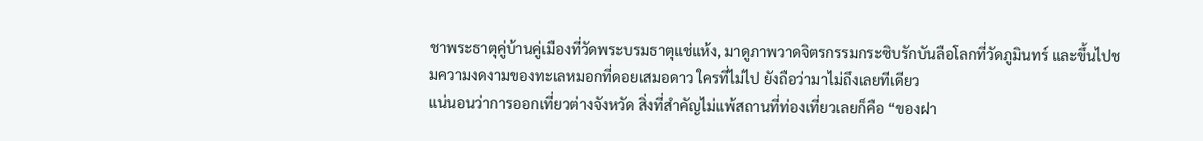ชาพระธาตุคู่บ้านคู่เมืองที่วัดพระบรมธาตุแช่แห้ง, มาดูภาพวาดจิตรกรรมกระซิบรักบันลือโลกที่วัดภูมินทร์ และขึ้นไปชมความงดงามของทะเลหมอกที่ดอยเสมอดาว ใครที่ไม่ไป ยังถือว่ามาไม่ถึงเลยทีเดียว
แน่นอนว่าการออกเที่ยวต่างจังหวัด สิ่งที่สำคัญไม่แพ้สถานที่ท่องเที่ยวเลยก็คือ “ของฝา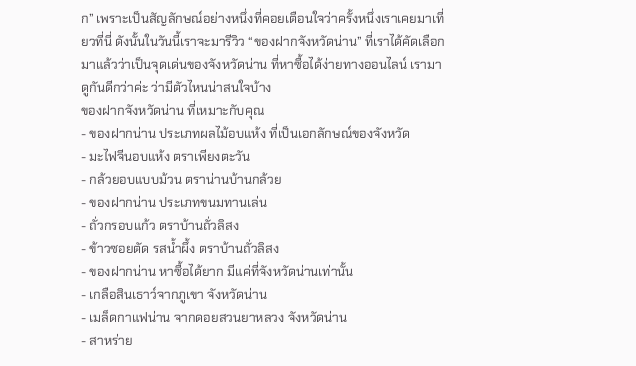ก” เพราะเป็นสัญลักษณ์อย่างหนึ่งที่คอยเตือนใจว่าครั้งหนึ่งเราเคยมาเที่ยวที่นี่ ดังนั้นในวันนี้เราจะมารีวิว “ของฝากจังหวัดน่าน” ที่เราได้คัดเลือกมาแล้วว่าเป็นจุดเด่นของจังหวัดน่าน ที่หาซื้อได้ง่ายทางออนไลน์ เรามาดูกันดีกว่าค่ะ ว่ามีตัวไหนน่าสนใจบ้าง
ของฝากจังหวัดน่าน ที่เหมาะกับคุณ
- ของฝากน่าน ประเภทผลไม้อบแห้ง ที่เป็นเอกลักษณ์ของจังหวัด
- มะไฟจีนอบแห้ง ตราเพียงตะวัน
- กล้วยอบแบบม้วน ตราน่านบ้านกล้วย
- ของฝากน่าน ประเภทขนมทานเล่น
- ถั่วกรอบแก้ว ตราบ้านถั่วลิสง
- ข้าวซอยตัด รสน้ำผึ้ง ตราบ้านถั่วลิสง
- ของฝากน่าน หาซื้อได้ยาก มีแค่ที่จังหวัดน่านเท่านั้น
- เกลือสินเธาว์จากภูเขา จังหวัดน่าน
- เมล็ดกาแฟน่าน จากดอยสวนยาหลวง จังหวัดน่าน
- สาหร่าย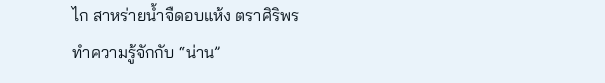ไก สาหร่ายน้ำจืดอบแห้ง ตราศิริพร
ทำความรู้จักกับ “น่าน”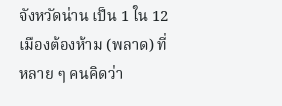จังหวัดน่าน เป็น 1 ใน 12 เมืองต้องห้าม (พลาด) ที่หลาย ๆ คนคิดว่า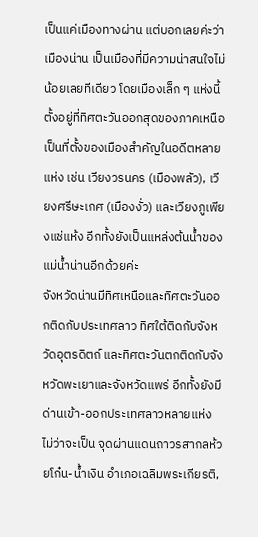เป็นแค่เมืองทางผ่าน แต่บอกเลยค่ะว่าเมืองน่าน เป็นเมืองที่มีความน่าสนใจไม่น้อยเลยทีเดียว โดยเมืองเล็ก ๆ แห่งนี้ตั้งอยู่ที่ทิศตะวันออกสุดของภาคเหนือ เป็นที่ตั้งของเมืองสำคัญในอดีตหลายแห่ง เช่น เวียงวรนคร (เมืองพลัว), เวียงศรีษะเกศ (เมืองงั่ว) และเวียงภูเพียงแช่แห้ง อีกทั้งยังเป็นแหล่งต้นน้ำของแม่น้ำน่านอีกด้วยค่ะ
จังหวัดน่านมีทิศเหนือและทิศตะวันออกติดกับประเทศลาว ทิศใต้ติดกับจังหวัดอุตรดิตถ์ และทิศตะวันตกติดกับจังหวัดพะเยาและจังหวัดแพร่ อีกทั้งยังมีด่านเข้า-ออกประเทศลาวหลายแห่ง ไม่ว่าจะเป็น จุดผ่านแดนถาวรสากลห้วยโก๋น-น้ำเงิน อำเภอเฉลิมพระเกียรติ,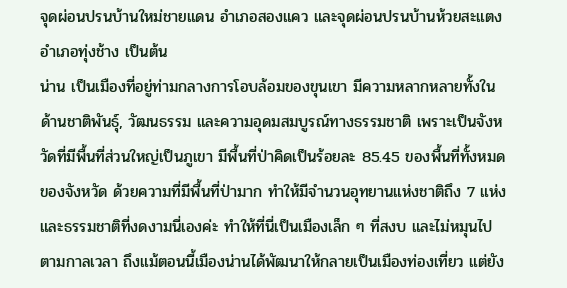จุดผ่อนปรนบ้านใหม่ชายแดน อำเภอสองแคว และจุดผ่อนปรนบ้านห้วยสะแตง อำเภอทุ่งช้าง เป็นต้น
น่าน เป็นเมืองที่อยู่ท่ามกลางการโอบล้อมของขุนเขา มีความหลากหลายทั้งในด้านชาติพันธุ์, วัฒนธรรม และความอุดมสมบูรณ์ทางธรรมชาติ เพราะเป็นจังหวัดที่มีพื้นที่ส่วนใหญ่เป็นภูเขา มีพื้นที่ป่าคิดเป็นร้อยละ 85.45 ของพื้นที่ทั้งหมดของจังหวัด ด้วยความที่มีพื้นที่ป่ามาก ทำให้มีจำนวนอุทยานแห่งชาติถึง 7 แห่ง และธรรมชาติที่งดงามนี่เองค่ะ ทำให้ที่นี่เป็นเมืองเล็ก ๆ ที่สงบ และไม่หมุนไปตามกาลเวลา ถึงแม้ตอนนี้เมืองน่านได้พัฒนาให้กลายเป็นเมืองท่องเที่ยว แต่ยัง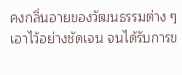คงกลิ่นอายของวัฒนธรรมต่าง ๆ เอาไว้อย่างชัดเจน จนได้รับการข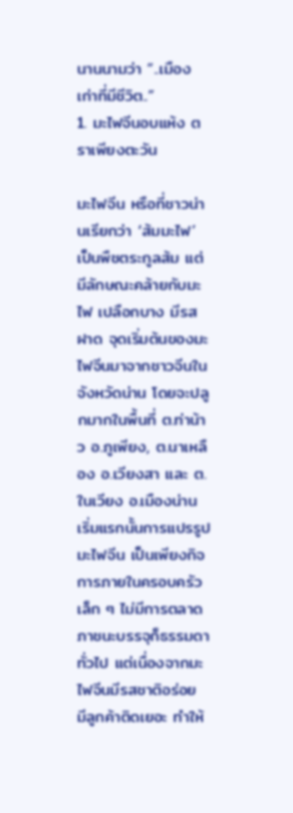นานนามว่า “..เมืองเก่าที่มีชีวิต..”
1. มะไฟจีนอบแห้ง ตราเพียงตะวัน

มะไฟจีน หรือที่ชาวน่านเรียกว่า ‘ส้มมะไฟ’ เป็นพืชตระกูลส้ม แต่มีลักษณะคล้ายกับมะไฟ เปลือกบาง มีรสฝาด จุดเริ่มต้นของมะไฟจีนมาจากชาวจีนในจังหวัดน่าน โดยจะปลูกมากในพื้นที่ ต.ท่าน้าว อ.ภูเพียง, ต.นาเหลือง อ.เวียงสา และ ต.ในเวียง อ.เมืองน่าน เริ่มแรกนั้นการแปรรูปมะไฟจีน เป็นเพียงกิจการภายในครอบครัวเล็ก ๆ ไม่มีการตลาด ภาชนะบรรจุก็ธรรมดาทั่วไป แต่เนื่องจากมะไฟจีนมีรสชาติอร่อย มีลูกค้าติดเยอะ ทำให้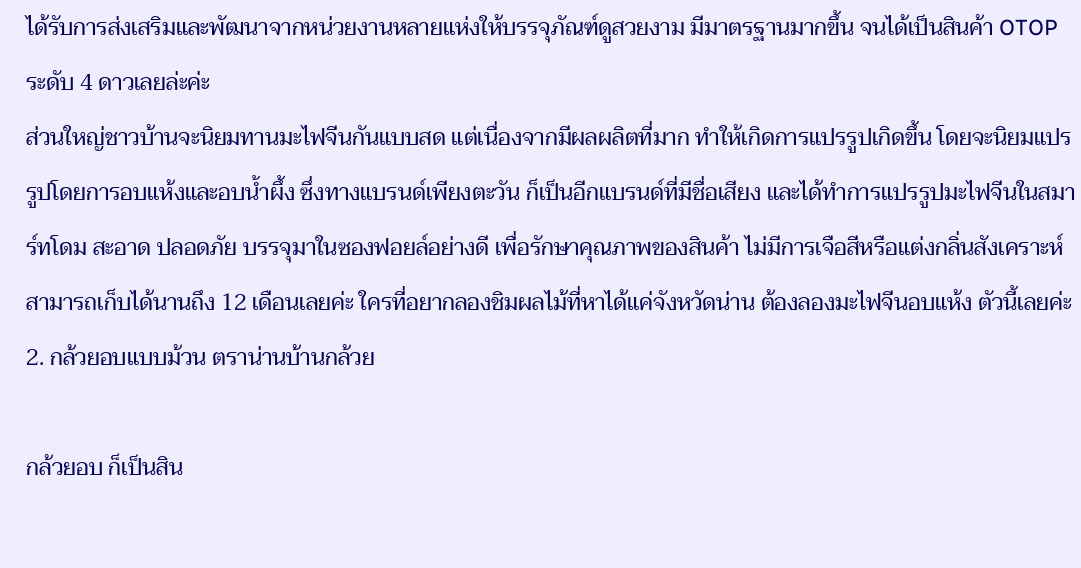ได้รับการส่งเสริมและพัฒนาจากหน่วยงานหลายแห่งให้บรรจุภัณฑ์ดูสวยงาม มีมาตรฐานมากขึ้น จนได้เป็นสินค้า OTOP ระดับ 4 ดาวเลยล่ะค่ะ
ส่วนใหญ่ชาวบ้านจะนิยมทานมะไฟจีนกันแบบสด แต่เนื่องจากมีผลผลิตที่มาก ทำให้เกิดการแปรรูปเกิดขึ้น โดยจะนิยมแปรรูปโดยการอบแห้งและอบน้ำผึ้ง ซึ่งทางแบรนด์เพียงตะวัน ก็เป็นอีกแบรนด์ที่มีชื่อเสียง และได้ทำการแปรรูปมะไฟจีนในสมาร์ทโดม สะอาด ปลอดภัย บรรจุมาในซองฟอยล์อย่างดี เพื่อรักษาคุณภาพของสินค้า ไม่มีการเจือสีหรือแต่งกลิ่นสังเคราะห์ สามารถเก็บได้นานถึง 12 เดือนเลยค่ะ ใครที่อยากลองชิมผลไม้ที่หาได้แค่จังหวัดน่าน ต้องลองมะไฟจีนอบแห้ง ตัวนี้เลยค่ะ
2. กล้วยอบแบบม้วน ตราน่านบ้านกล้วย

กล้วยอบ ก็เป็นสิน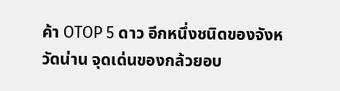ค้า OTOP 5 ดาว อีกหนึ่งชนิดของจังหวัดน่าน จุดเด่นของกล้วยอบ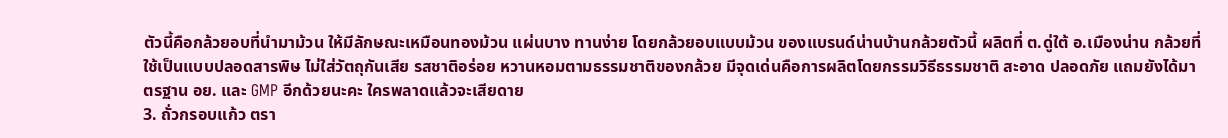ตัวนี้คือกล้วยอบที่นำมาม้วน ให้มีลักษณะเหมือนทองม้วน แผ่นบาง ทานง่าย โดยกล้วยอบแบบม้วน ของแบรนด์น่านบ้านกล้วยตัวนี้ ผลิตที่ ต.ดู่ใต้ อ.เมืองน่าน กล้วยที่ใช้เป็นแบบปลอดสารพิษ ไม่ใส่วัตถุกันเสีย รสชาติอร่อย หวานหอมตามธรรมชาติของกล้วย มีจุดเด่นคือการผลิตโดยกรรมวิธีธรรมชาติ สะอาด ปลอดภัย แถมยังได้มาตรฐาน อย. และ GMP อีกด้วยนะคะ ใครพลาดแล้วจะเสียดาย
3. ถั่วกรอบแก้ว ตรา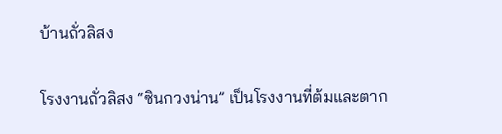บ้านถั่วลิสง

โรงงานถั่วลิสง “ซินกวงน่าน” เป็นโรงงานที่ต้มและตาก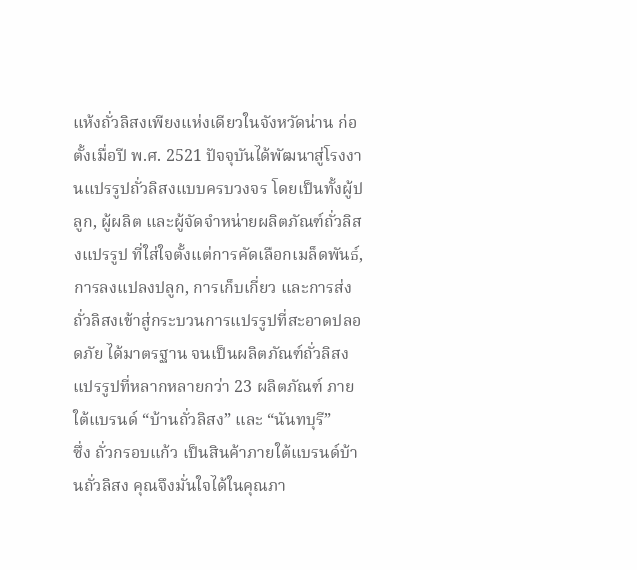แห้งถั่วลิสงเพียงแห่งเดียวในจังหวัดน่าน ก่อตั้งเมื่อปี พ.ศ. 2521 ปัจจุบันได้พัฒนาสู่โรงงานแปรรูปถั่วลิสงแบบครบวงจร โดยเป็นทั้งผู้ปลูก, ผู้ผลิต และผู้จัดจำหน่ายผลิตภัณฑ์ถั่วลิสงแปรรูป ที่ใส่ใจตั้งแต่การคัดเลือกเมล็ดพันธ์, การลงแปลงปลูก, การเก็บเกี่ยว และการส่งถั่วลิสงเข้าสู่กระบวนการแปรรูปที่สะอาดปลอดภัย ได้มาตรฐาน จนเป็นผลิตภัณฑ์ถั่วลิสงแปรรูปที่หลากหลายกว่า 23 ผลิตภัณฑ์ ภายใต้แบรนด์ “บ้านถั่วลิสง” และ “นันทบุรี”
ซึ่ง ถั่วกรอบแก้ว เป็นสินค้าภายใต้แบรนด์บ้านถั่วลิสง คุณจึงมั่นใจได้ในคุณภา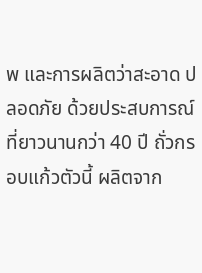พ และการผลิตว่าสะอาด ปลอดภัย ด้วยประสบการณ์ที่ยาวนานกว่า 40 ปี ถั่วกรอบแก้วตัวนี้ ผลิตจาก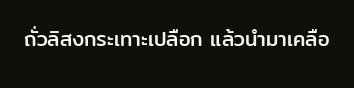ถั่วลิสงกระเทาะเปลือก แล้วนำมาเคลือ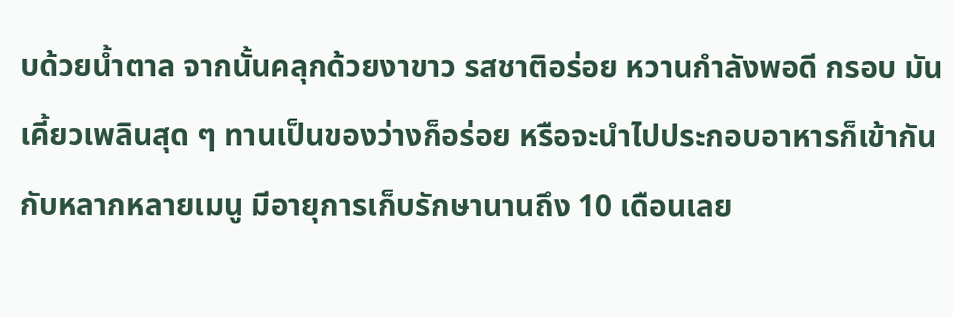บด้วยน้ำตาล จากนั้นคลุกด้วยงาขาว รสชาติอร่อย หวานกำลังพอดี กรอบ มัน เคี้ยวเพลินสุด ๆ ทานเป็นของว่างก็อร่อย หรือจะนำไปประกอบอาหารก็เข้ากันกับหลากหลายเมนู มีอายุการเก็บรักษานานถึง 10 เดือนเลย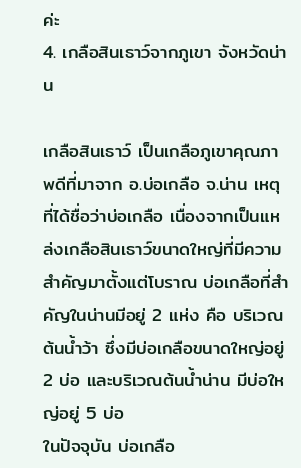ค่ะ
4. เกลือสินเธาว์จากภูเขา จังหวัดน่าน

เกลือสินเธาว์ เป็นเกลือภูเขาคุณภาพดีที่มาจาก อ.บ่อเกลือ จ.น่าน เหตุที่ได้ชื่อว่าบ่อเกลือ เนื่องจากเป็นแหล่งเกลือสินเธาว์ขนาดใหญ่ที่มีความสำคัญมาตั้งแต่โบราณ บ่อเกลือที่สำคัญในน่านมีอยู่ 2 แห่ง คือ บริเวณต้นน้ำว้า ซึ่งมีบ่อเกลือขนาดใหญ่อยู่ 2 บ่อ และบริเวณต้นน้ำน่าน มีบ่อใหญ่อยู่ 5 บ่อ
ในปัจจุบัน บ่อเกลือ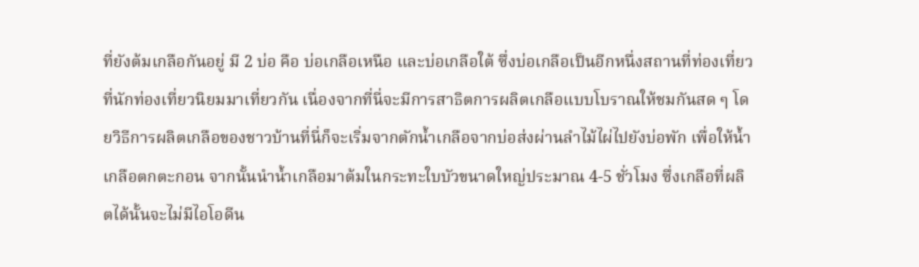ที่ยังต้มเกลือกันอยู่ มี 2 บ่อ คือ บ่อเกลือเหนือ และบ่อเกลือใต้ ซึ่งบ่อเกลือเป็นอีกหนึ่งสถานที่ท่องเที่ยวที่นักท่องเที่ยวนิยมมาเที่ยวกัน เนื่องจากที่นี่จะมีการสาธิตการผลิตเกลือแบบโบราณให้ชมกันสด ๆ โดยวิธีการผลิตเกลือของชาวบ้านที่นี่ก็จะเริ่มจากตักน้ำเกลือจากบ่อส่งผ่านลำไม้ไผ่ไปยังบ่อพัก เพื่อให้น้ำเกลือตกตะกอน จากนั้นนำน้ำเกลือมาต้มในกระทะใบบัวขนาดใหญ่ประมาณ 4-5 ชั่วโมง ซึ่งเกลือที่ผลิตได้นั้นจะไม่มีไอโอดีน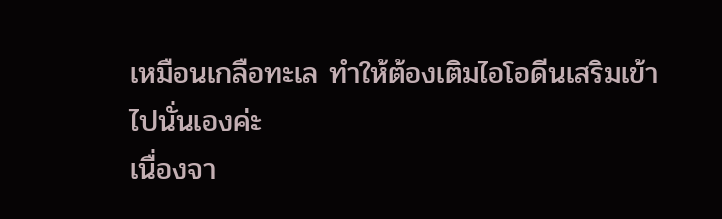เหมือนเกลือทะเล ทำให้ต้องเติมไอโอดีนเสริมเข้าไปนั่นเองค่ะ
เนื่องจา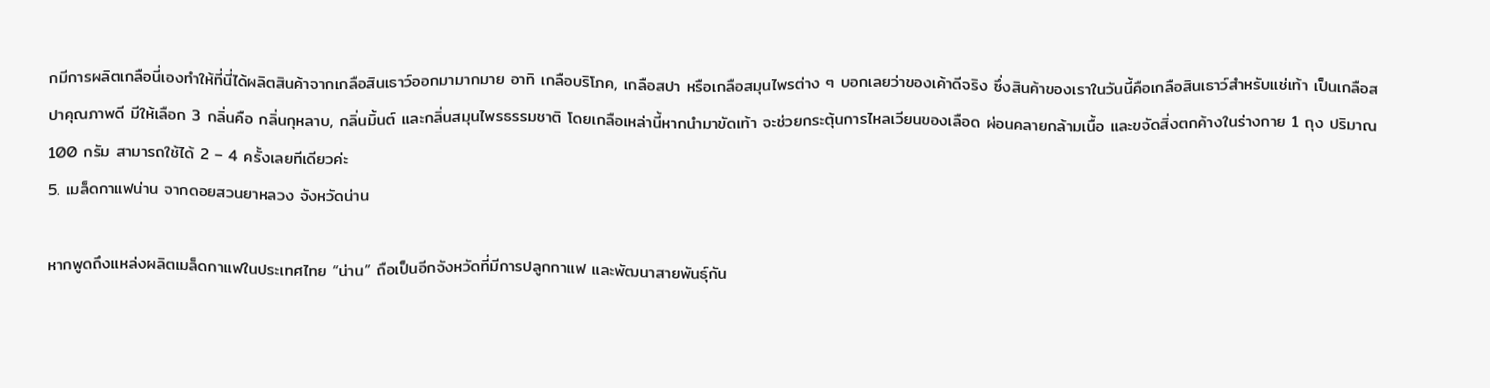กมีการผลิตเกลือนี่เองทำให้ที่นี่ได้ผลิตสินค้าจากเกลือสินเธาว์ออกมามากมาย อาทิ เกลือบริโภค, เกลือสปา หรือเกลือสมุนไพรต่าง ๆ บอกเลยว่าของเค้าดีจริง ซึ่งสินค้าของเราในวันนี้คือเกลือสินเธาว์สำหรับแช่เท้า เป็นเกลือสปาคุณภาพดี มีให้เลือก 3 กลิ่นคือ กลิ่นกุหลาบ, กลิ่นมิ้นต์ และกลิ่นสมุนไพรธรรมชาติ โดยเกลือเหล่านี้หากนำมาขัดเท้า จะช่วยกระตุ้นการไหลเวียนของเลือด ผ่อนคลายกล้ามเนื้อ และขจัดสิ่งตกค้างในร่างกาย 1 ถุง ปริมาณ 100 กรัม สามารถใช้ได้ 2 – 4 ครั้งเลยทีเดียวค่ะ
5. เมล็ดกาแฟน่าน จากดอยสวนยาหลวง จังหวัดน่าน

หากพูดถึงแหล่งผลิตเมล็ดกาแฟในประเทศไทย “น่าน” ถือเป็นอีกจังหวัดที่มีการปลูกกาแฟ และพัฒนาสายพันธุ์กัน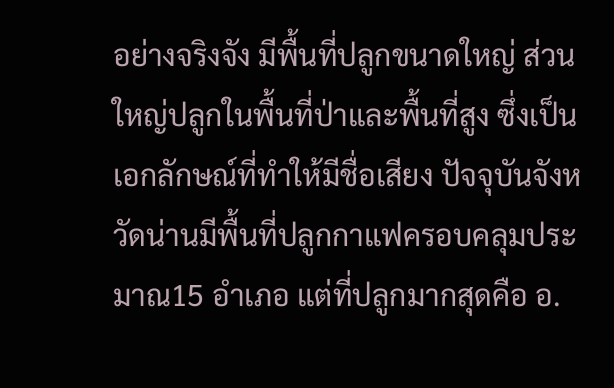อย่างจริงจัง มีพื้นที่ปลูกขนาดใหญ่ ส่วนใหญ่ปลูกในพื้นที่ป่าและพื้นที่สูง ซึ่งเป็นเอกลักษณ์ที่ทำให้มีชื่อเสียง ปัจจุบันจังหวัดน่านมีพื้นที่ปลูกกาแฟครอบคลุมประมาณ15 อำเภอ แต่ที่ปลูกมากสุดคือ อ.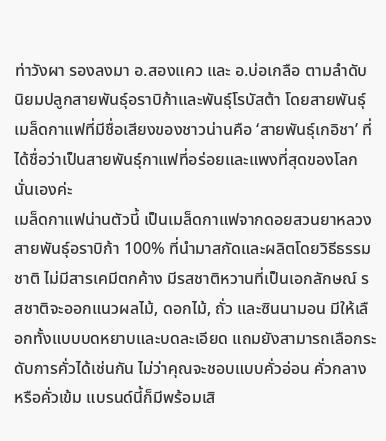ท่าวังผา รองลงมา อ.สองแคว และ อ.บ่อเกลือ ตามลำดับ นิยมปลูกสายพันธุ์อราบิก้าและพันธุ์โรบัสต้า โดยสายพันธุ์เมล็ดกาแฟที่มีชื่อเสียงของชาวน่านคือ ‘สายพันธุ์เกอิชา’ ที่ได้ชื่อว่าเป็นสายพันธุ์กาแฟที่อร่อยและแพงที่สุดของโลกนั่นเองค่ะ
เมล็ดกาแฟน่านตัวนี้ เป็นเมล็ดกาแฟจากดอยสวนยาหลวง สายพันธุ์อราบิก้า 100% ที่นำมาสกัดและผลิตโดยวิธีธรรมชาติ ไม่มีสารเคมีตกค้าง มีรสชาติหวานที่เป็นเอกลักษณ์ รสชาติจะออกแนวผลไม้, ดอกไม้, ถั่ว และซินนามอน มีให้เลือกทั้งแบบบดหยาบและบดละเอียด แถมยังสามารถเลือกระดับการคั่วได้เช่นกัน ไม่ว่าคุณจะชอบแบบคั่วอ่อน คั่วกลาง หรือคั่วเข้ม แบรนด์นี้ก็มีพร้อมเสิ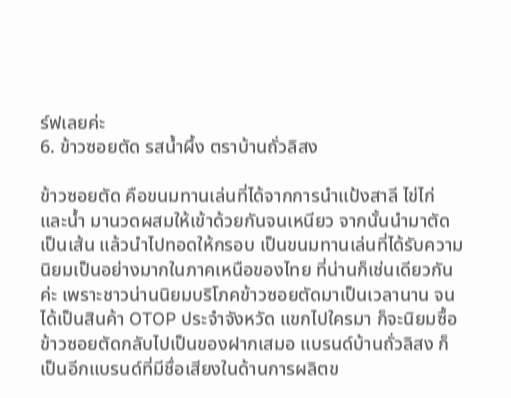ร์ฟเลยค่ะ
6. ข้าวซอยตัด รสน้ำผึ้ง ตราบ้านถั่วลิสง

ข้าวซอยตัด คือขนมทานเล่นที่ได้จากการนำแป้งสาลี ไข่ไก่ และน้ำ มานวดผสมให้เข้าด้วยกันจนเหนียว จากนั้นนำมาตัดเป็นเส้น แล้วนำไปทอดให้กรอบ เป็นขนมทานเล่นที่ได้รับความนิยมเป็นอย่างมากในภาคเหนือของไทย ที่น่านก็เช่นเดียวกันค่ะ เพราะชาวน่านนิยมบริโภคข้าวซอยตัดมาเป็นเวลานาน จนได้เป็นสินค้า OTOP ประจำจังหวัด แขกไปใครมา ก็จะนิยมซื้อข้าวซอยตัดกลับไปเป็นของฝากเสมอ แบรนด์บ้านถั่วลิสง ก็เป็นอีกแบรนด์ที่มีชื่อเสียงในด้านการผลิตข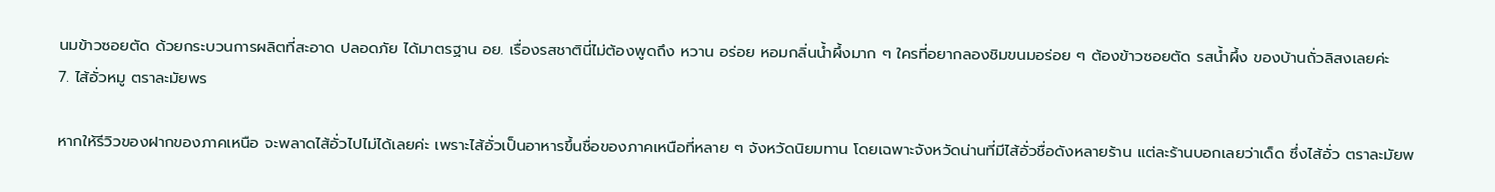นมข้าวซอยตัด ด้วยกระบวนการผลิตที่สะอาด ปลอดภัย ได้มาตรฐาน อย. เรื่องรสชาตินี่ไม่ต้องพูดถึง หวาน อร่อย หอมกลิ่นน้ำผึ้งมาก ๆ ใครที่อยากลองชิมขนมอร่อย ๆ ต้องข้าวซอยตัด รสน้ำผึ้ง ของบ้านถั่วลิสงเลยค่ะ
7. ไส้อั่วหมู ตราละมัยพร

หากให้รีวิวของฝากของภาคเหนือ จะพลาดไส้อั่วไปไม่ได้เลยค่ะ เพราะไส้อั่วเป็นอาหารขึ้นชื่อของภาคเหนือที่หลาย ๆ จังหวัดนิยมทาน โดยเฉพาะจังหวัดน่านที่มีไส้อั่วชื่อดังหลายร้าน แต่ละร้านบอกเลยว่าเด็ด ซึ่งไส้อั่ว ตราละมัยพ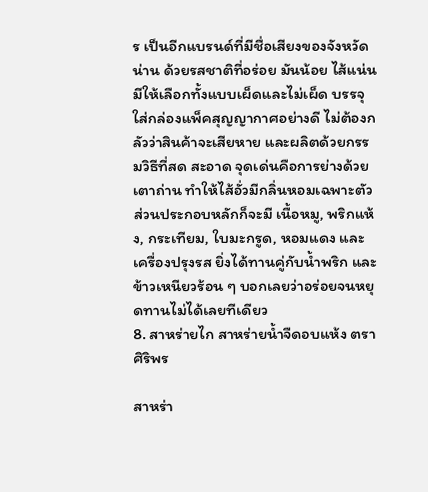ร เป็นอีกแบรนด์ที่มีชื่อเสียงของจังหวัดน่าน ด้วยรสชาติที่อร่อย มันน้อย ไส้แน่น มีให้เลือกทั้งแบบเผ็ดและไม่เผ็ด บรรจุใส่กล่องแพ็คสุญญากาศอย่างดี ไม่ต้องกลัวว่าสินค้าจะเสียหาย และผลิตด้วยกรรมวิธีที่สด สะอาด จุดเด่นคือการย่างด้วยเตาถ่าน ทำให้ไส้อั่วมีกลิ่นหอมเฉพาะตัว ส่วนประกอบหลักก็จะมี เนื้อหมู, พริกแห้ง, กระเทียม, ใบมะกรูด, หอมแดง และเครื่องปรุงรส ยิ่งได้ทานคู่กับน้ำพริก และข้าวเหนียวร้อน ๆ บอกเลยว่าอร่อยจนหยุดทานไม่ได้เลยทีเดียว
8. สาหร่ายไก สาหร่ายน้ำจืดอบแห้ง ตราศิริพร

สาหร่า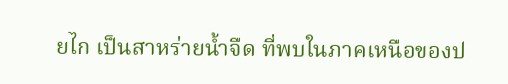ยไก เป็นสาหร่ายน้ำจืด ที่พบในภาคเหนือของป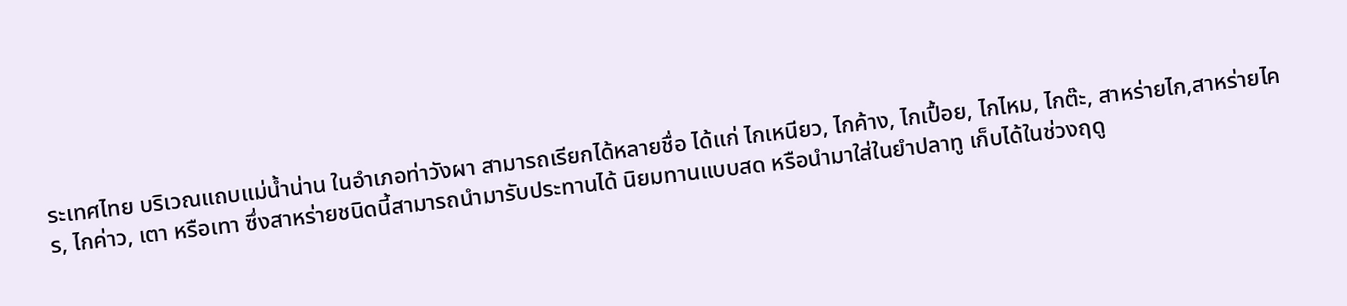ระเทศไทย บริเวณแถบแม่น้ำน่าน ในอำเภอท่าวังผา สามารถเรียกได้หลายชื่อ ได้แก่ ไกเหนียว, ไกค้าง, ไกเปื้อย, ไกไหม, ไกต๊ะ, สาหร่ายไก,สาหร่ายไคร, ไกค่าว, เตา หรือเทา ซึ่งสาหร่ายชนิดนี้สามารถนำมารับประทานได้ นิยมทานแบบสด หรือนำมาใส่ในยำปลาทู เก็บได้ในช่วงฤดู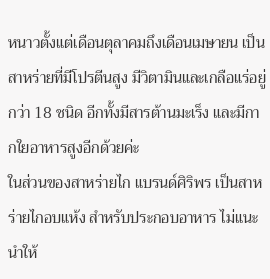หนาวตั้งแต่เดือนตุลาคมถึงเดือนเมษายน เป็นสาหร่ายที่มีโปรตีนสูง มีวิตามินและเกลือแร่อยู่กว่า 18 ชนิด อีกทั้งมีสารต้านมะเร็ง และมีกากใยอาหารสูงอีกด้วยค่ะ
ในส่วนของสาหร่ายไก แบรนด์ศิริพร เป็นสาหร่ายไกอบแห้ง สำหรับประกอบอาหาร ไม่แนะนำให้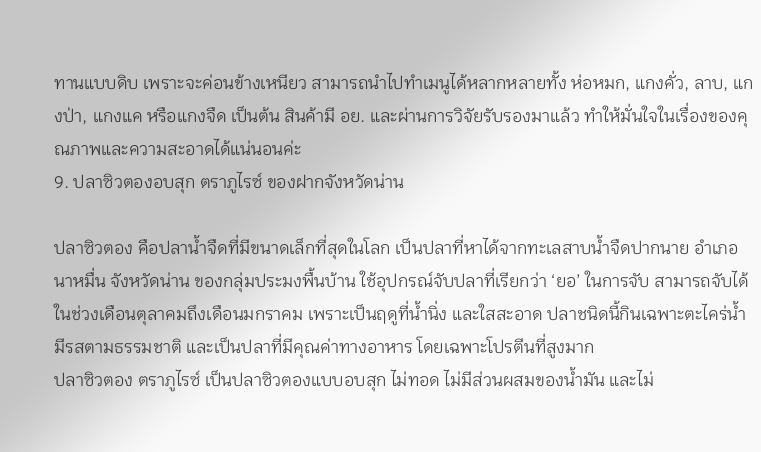ทานแบบดิบ เพราะจะค่อนข้างเหนียว สามารถนำไปทำเมนูได้หลากหลายทั้ง ห่อหมก, แกงคั่ว, ลาบ, แกงป่า, แกงแค หรือแกงจืด เป็นต้น สินค้ามี อย. และผ่านการวิจัยรับรองมาแล้ว ทำให้มั่นใจในเรื่องของคุณภาพและความสะอาดได้แน่นอนค่ะ
9. ปลาซิวตองอบสุก ตราภูไรซ์ ของฝากจังหวัดน่าน

ปลาซิวตอง คือปลาน้ำจืดที่มีขนาดเล็กที่สุดในโลก เป็นปลาที่หาได้จากทะเลสาบน้ำจืดปากนาย อำเภอนาหมื่น จังหวัดน่าน ของกลุ่มประมงพื้นบ้าน ใช้อุปกรณ์จับปลาที่เรียกว่า ‘ยอ’ ในการจับ สามารถจับได้ในช่วงเดือนตุลาคมถึงเดือนมกราคม เพราะเป็นฤดูที่น้ำนิ่ง และใสสะอาด ปลาชนิดนี้กินเฉพาะตะไคร่น้ำ มีรสตามธรรมชาติ และเป็นปลาที่มีคุณค่าทางอาหาร โดยเฉพาะโปรตีนที่สูงมาก
ปลาซิวตอง ตราภูไรซ์ เป็นปลาซิวตองแบบอบสุก ไม่ทอด ไม่มีส่วนผสมของน้ำมัน และไม่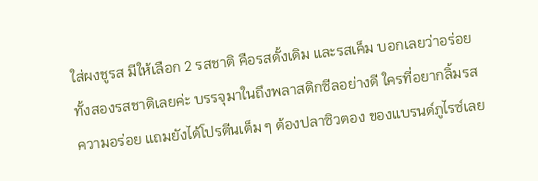ใส่ผงชูรส มีให้เลือก 2 รสชาติ คือรสดั้งเดิม และรสเค็ม บอกเลยว่าอร่อยทั้งสองรสชาติเลยค่ะ บรรจุมาในถึงพลาสติกซีลอย่างดี ใครที่อยากลิ้มรสความอร่อย แถมยังได้โปรตีนเต็ม ๆ ต้องปลาซิวตอง ของแบรนด์ภูไรซ์เลย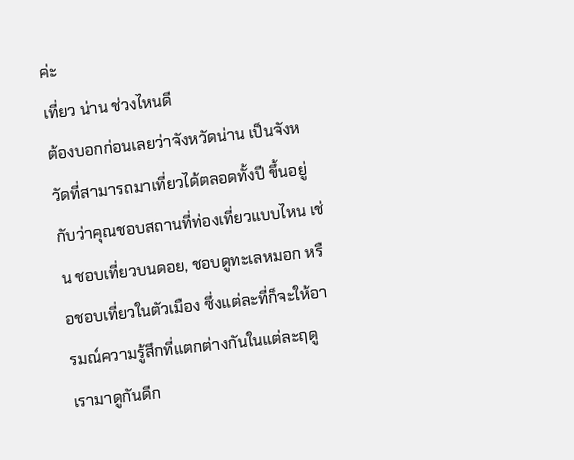ค่ะ
เที่ยว น่าน ช่วงไหนดี
ต้องบอกก่อนเลยว่าจังหวัดน่าน เป็นจังหวัดที่สามารถมาเที่ยวได้ตลอดทั้งปี ขึ้นอยู่กับว่าคุณชอบสถานที่ท่องเที่ยวแบบไหน เช่น ชอบเที่ยวบนดอย, ชอบดูทะเลหมอก หรือชอบเที่ยวในตัวเมือง ซึ่งแต่ละที่ก็จะให้อารมณ์ความรู้สึกที่แตกต่างกันในแต่ละฤดู เรามาดูกันดีก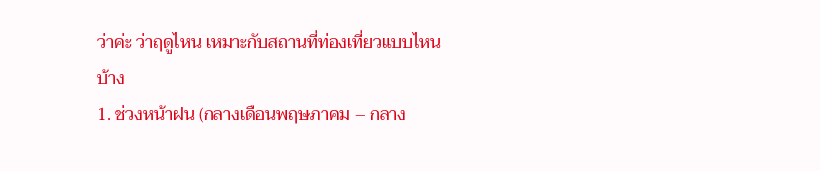ว่าค่ะ ว่าฤดูไหน เหมาะกับสถานที่ท่องเที่ยวแบบไหนบ้าง
1. ช่วงหน้าฝน (กลางเดือนพฤษภาคม – กลาง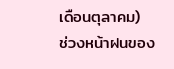เดือนตุลาคม)
ช่วงหน้าฝนของ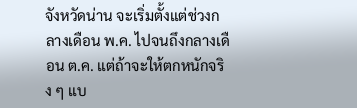จังหวัดน่าน จะเริ่มตั้งแต่ช่วงกลางเดือน พ.ค. ไปจนถึงกลางเดือน ต.ค. แต่ถ้าจะให้ตกหนักจริง ๆ แบ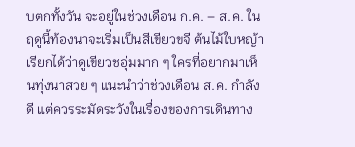บตกทั้งวัน จะอยู่ในช่วงเดือน ก.ค. – ส.ค. ในฤดูนี้ท้องนาจะเริ่มเป็นสีเขียวขจี ต้นไม้ใบหญ้า เรียกได้ว่าดูเขียวชอุ่มมาก ๆ ใครที่อยากมาเห็นทุ่งนาสวย ๆ แนะนำว่าช่วงเดือน ส.ค. กำลังดี แต่ควรระมัดระวังในเรื่องของการเดินทาง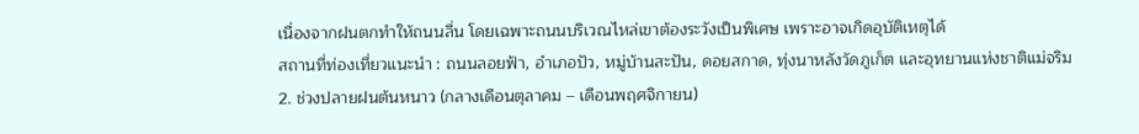เนื่องจากฝนตกทำให้ถนนลื่น โดยเฉพาะถนนบริเวณไหล่เขาต้องระวังเป็นพิเศษ เพราะอาจเกิดอุบัติเหตุได้
สถานที่ท่องเที่ยวแนะนำ : ถนนลอยฟ้า, อำเภอปัว, หมู่บ้านสะปัน, ดอยสกาด, ทุ่งนาหลังวัดภูเก็ต และอุทยานแห่งชาติแม่จริม
2. ช่วงปลายฝนต้นหนาว (กลางเดือนตุลาคม – เดือนพฤศจิกายน)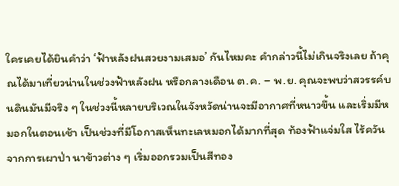ใครเคยได้ยินคำว่า ‘ฟ้าหลังฝนสวยงามเสมอ’ กันไหมคะ คำกล่าวนี้ไม่เกินจริงเลย ถ้าคุณได้มาเที่ยวน่านในช่วงฟ้าหลังฝน หรือกลางเดือน ต.ค. – พ.ย. คุณจะพบว่าสวรรค์บนดินมันมีจริง ๆ ในช่วงนี้หลายบริเวณในจังหวัดน่านจะมีอากาศที่หนาวขึ้น และเริ่มมีหมอกในตอนเช้า เป็นช่วงที่มีโอกาสเห็นทะเลหมอกได้มากที่สุด ท้องฟ้าแจ่มใส ไร้ควันจากการเผาป่า นาข้าวต่าง ๆ เริ่มออกรวมเป็นสีทอง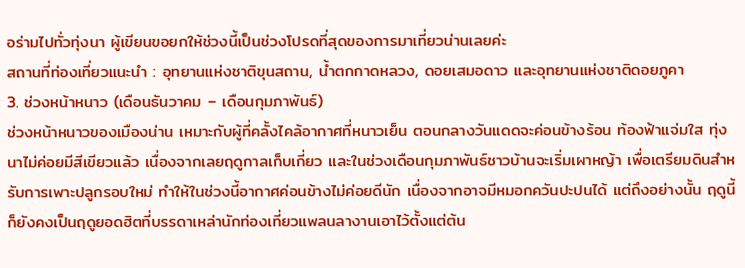อร่ามไปทั่วทุ่งนา ผู้เขียนขอยกให้ช่วงนี้เป็นช่วงโปรดที่สุดของการมาเที่ยวน่านเลยค่ะ
สถานที่ท่องเที่ยวแนะนำ : อุทยานแห่งชาติขุนสถาน, น้ำตกกาดหลวง, ดอยเสมอดาว และอุทยานแห่งชาติดอยภูคา
3. ช่วงหน้าหนาว (เดือนธันวาคม – เดือนกุมภาพันธ์)
ช่วงหน้าหนาวของเมืองน่าน เหมาะกับผู้ที่คลั้งไคล้อากาศที่หนาวเย็น ตอนกลางวันแดดจะค่อนข้างร้อน ท้องฟ้าแจ่มใส ทุ่งนาไม่ค่อยมีสีเขียวแล้ว เนื่องจากเลยฤดูกาลเก็บเกี่ยว และในช่วงเดือนกุมภาพันธ์ชาวบ้านจะเริ่มเผาหญ้า เพื่อเตรียมดินสำหรับการเพาะปลูกรอบใหม่ ทำให้ในช่วงนี้อากาศค่อนข้างไม่ค่อยดีนัก เนื่องจากอาจมีหมอกควันปะปนได้ แต่ถึงอย่างนั้น ฤดูนี้ก็ยังคงเป็นฤดูยอดฮิตที่บรรดาเหล่านักท่องเที่ยวแพลนลางานเอาไว้ตั้งแต่ต้น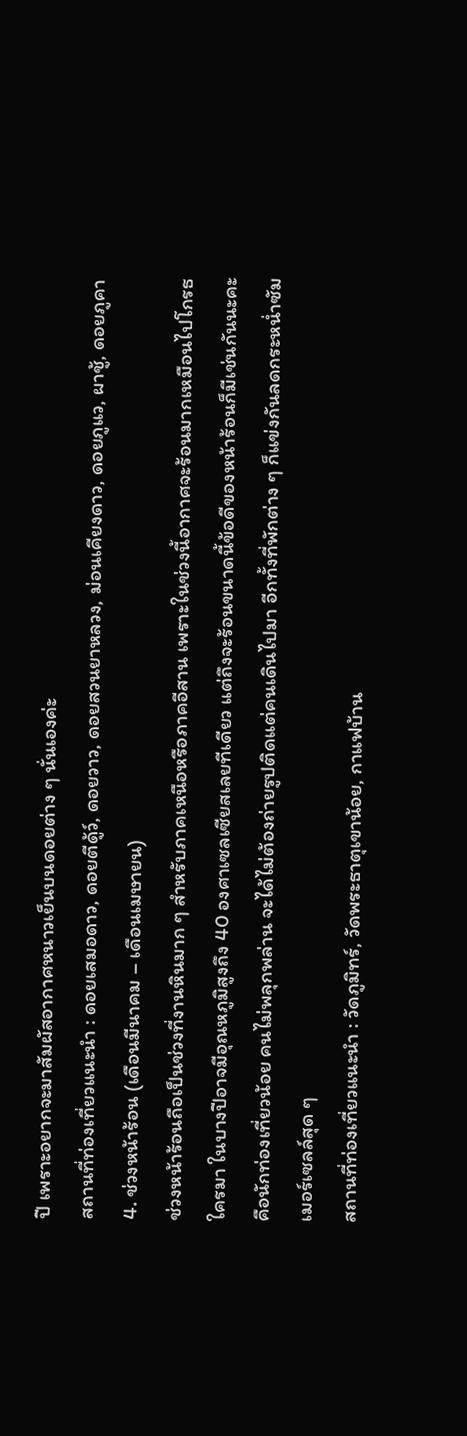ปี เพราะอยากจะมาสัมผัสอากาศหนาวเย็นบนดอยต่าง ๆ นั่นเองค่ะ
สถานที่ท่องเที่ยวแนะนำ : ดอยเสมอดาว, ดอยตีดู้ว์, ดอยวาว, ดอยสวนยาหลวง, ม่อนเคียงดาว, ดอยภูแว, ผาชู้, ดอยภูคา
4. ช่วงหน้าร้อน (เดือนมีนาคม – เดือนเมษายน)
ช่วงหน้าร้อนถือเป็นช่วงที่งานหินมาก ๆ สำหรับภาคเหนือหรือภาคอีสาน เพราะในช่วงนี้อากาศจะร้อนมากเหมือนไปโกรธใครมา ในบางปีอาจมีอุณหภูมิสูงถึง 40 องศาเซลเซียสเลยทีเดียว แต่ถึงจะร้อนขนาดนี้ข้อดีของหน้าร้อนก็มีเช่นกันนะคะ คือนักท่องเที่ยวน้อย คนไม่พลุกพล่าน จะได้ไม่ต้องถ่ายรูปติดแต่คนเดินไปมา อีกทั้งที่พักต่าง ๆ ก็แข่งกันลดกระหน่ำซัมเมอร์เซลล์สุด ๆ
สถานที่ท่องเที่ยวแนะนำ : วัดภูมิทร์, วัดพระธาตุเขาน้อย, กาแฟบ้าน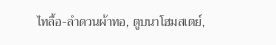ไทลื้อ-ลำดวนผ้าทอ, ตูบนาโฮมสเตย์,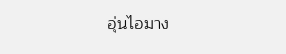อุ่นไอมาง